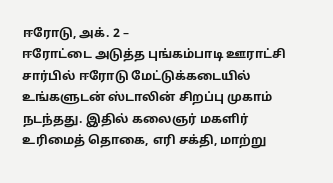ஈரோடு, அக். 2 –
ஈரோட்டை அடுத்த புங்கம்பாடி ஊராட்சி சார்பில் ஈரோடு மேட்டுக்கடையில் உங்களுடன் ஸ்டாலின் சிறப்பு முகாம் நடந்தது. இதில் கலைஞர் மகளிர் உரிமைத் தொகை, எரி சக்தி, மாற்று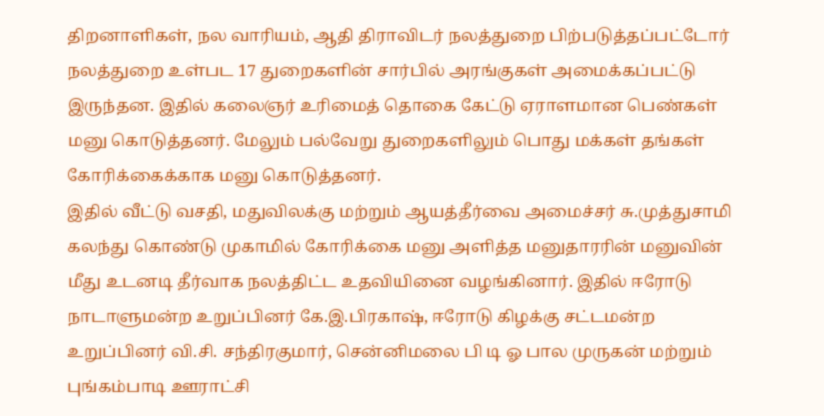திறனாளிகள், நல வாரியம், ஆதி திராவிடர் நலத்துறை பிற்படுத்தப்பட்டோர் நலத்துறை உள்பட 17 துறைகளின் சார்பில் அரங்குகள் அமைக்கப்பட்டு இருந்தன. இதில் கலைஞர் உரிமைத் தொகை கேட்டு ஏராளமான பெண்கள் மனு கொடுத்தனர். மேலும் பல்வேறு துறைகளிலும் பொது மக்கள் தங்கள் கோரிக்கைக்காக மனு கொடுத்தனர்.
இதில் வீட்டு வசதி, மதுவிலக்கு மற்றும் ஆயத்தீர்வை அமைச்சர் சு.முத்துசாமி கலந்து கொண்டு முகாமில் கோரிக்கை மனு அளித்த மனுதாரரின் மனுவின் மீது உடனடி தீர்வாக நலத்திட்ட உதவியினை வழங்கினார். இதில் ஈரோடு நாடாளுமன்ற உறுப்பினர் கே.இ.பிரகாஷ், ஈரோடு கிழக்கு சட்டமன்ற உறுப்பினர் வி.சி. சந்திரகுமார், சென்னிமலை பி டி ஓ பால முருகன் மற்றும் புங்கம்பாடி ஊராட்சி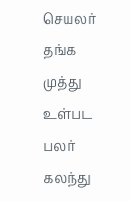செயலர் தங்க முத்து உள்பட பலர் கலந்து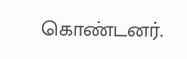கொண்டனர்.